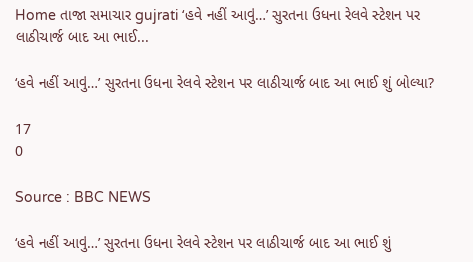Home તાજા સમાચાર gujrati ‘હવે નહીં આવું…’ સુરતના ઉધના રેલવે સ્ટેશન પર લાઠીચાર્જ બાદ આ ભાઈ...

‘હવે નહીં આવું…’ સુરતના ઉધના રેલવે સ્ટેશન પર લાઠીચાર્જ બાદ આ ભાઈ શું બોલ્યા?

17
0

Source : BBC NEWS

‘હવે નહીં આવું…’ સુરતના ઉધના રેલવે સ્ટેશન પર લાઠીચાર્જ બાદ આ ભાઈ શું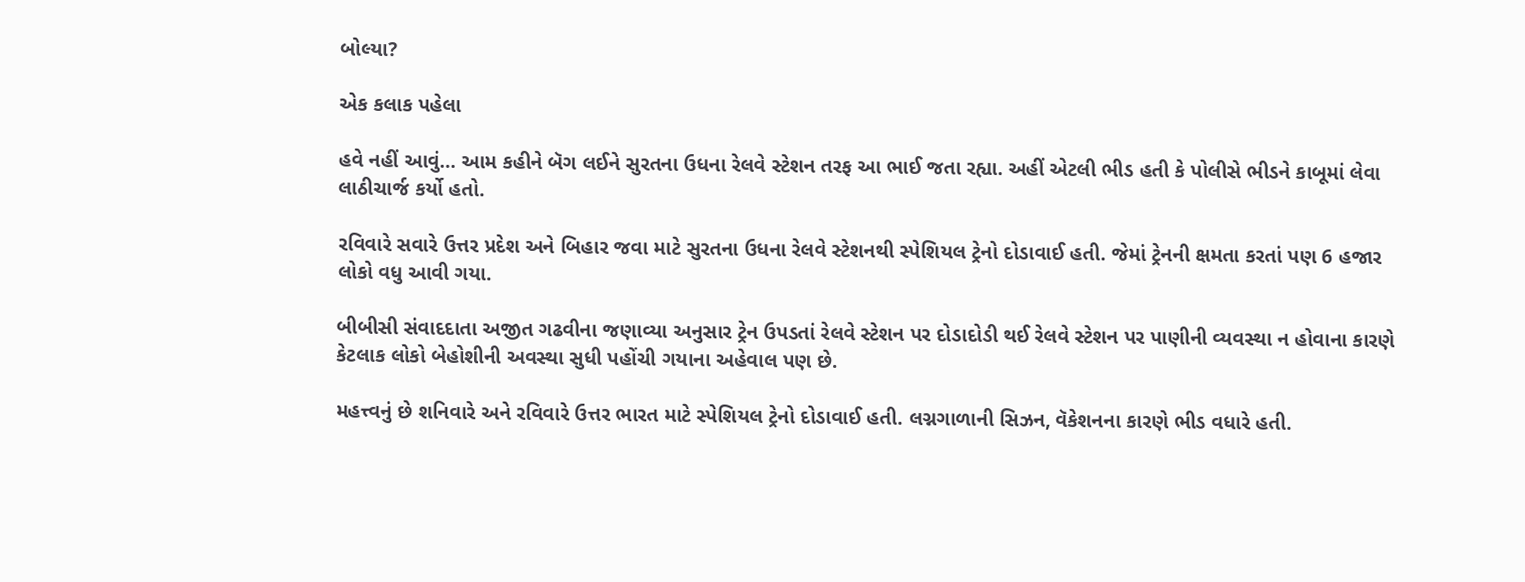બોલ્યા?

એક કલાક પહેલા

હવે નહીં આવું… આમ કહીને બૅગ લઈને સુરતના ઉધના રેલવે સ્ટેશન તરફ આ ભાઈ જતા રહ્યા. અહીં એટલી ભીડ હતી કે પોલીસે ભીડને કાબૂમાં લેવા લાઠીચાર્જ કર્યો હતો.

રવિવારે સવારે ઉત્તર પ્રદેશ અને બિહાર જવા માટે સુરતના ઉધના રેલવે સ્ટેશનથી સ્પેશિયલ ટ્રેનો દોડાવાઈ હતી. જેમાં ટ્રેનની ક્ષમતા કરતાં પણ 6 હજાર લોકો વધુ આવી ગયા.

બીબીસી સંવાદદાતા અજીત ગઢવીના જણાવ્યા અનુસાર ટ્રેન ઉપડતાં રેલવે સ્ટેશન પર દોડાદોડી થઈ રેલવે સ્ટેશન પર પાણીની વ્યવસ્થા ન હોવાના કારણે કેટલાક લોકો બેહોશીની અવસ્થા સુધી પહોંચી ગયાના અહેવાલ પણ છે.

મહત્ત્વનું છે શનિવારે અને રવિવારે ઉત્તર ભારત માટે સ્પેશિયલ ટ્રેનો દોડાવાઈ હતી. લગ્નગાળાની સિઝન, વૅકેશનના કારણે ભીડ વધારે હતી.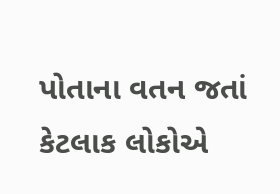પોતાના વતન જતાં કેટલાક લોકોએ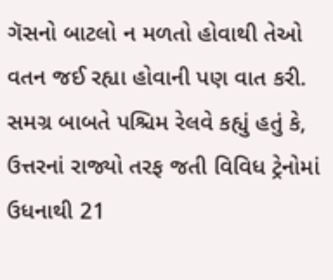ગૅસનો બાટલો ન મળતો હોવાથી તેઓ વતન જઈ રહ્યા હોવાની પણ વાત કરી. સમગ્ર બાબતે પશ્ચિમ રેલવે કહ્યું હતું કે, ઉત્તરનાં રાજ્યો તરફ જતી વિવિધ ટ્રેનોમાં ઉધનાથી 21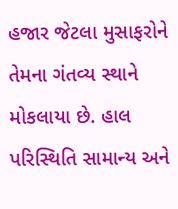હજાર જેટલા મુસાફરોને તેમના ગંતવ્ય સ્થાને મોકલાયા છે. હાલ પરિસ્થિતિ સામાન્ય અને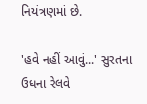નિયંત્રણમાં છે.

'હવે નહીં આવું...' સુરતના ઉધના રેલવે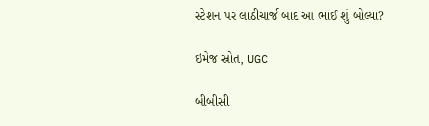સ્ટેશન પર લાઠીચાર્જ બાદ આ ભાઈ શું બોલ્યા?

ઇમેજ સ્રોત, UGC

બીબીસી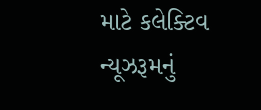માટે કલેક્ટિવ ન્યૂઝરૂમનું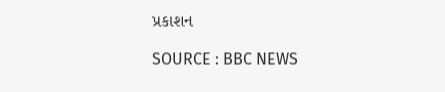પ્રકાશન

SOURCE : BBC NEWS